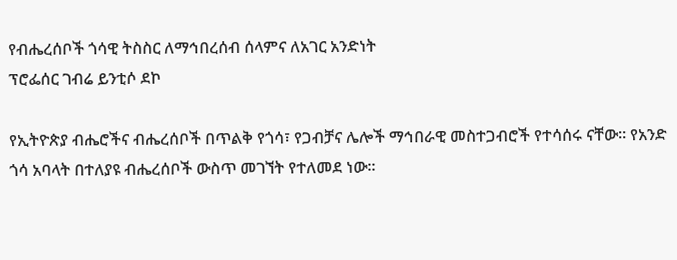የብሔረሰቦች ጎሳዊ ትስስር ለማኅበረሰብ ሰላምና ለአገር አንድነት
ፕሮፌሰር ገብሬ ይንቲሶ ደኮ

የኢትዮጵያ ብሔሮችና ብሔረሰቦች በጥልቅ የጎሳ፣ የጋብቻና ሌሎች ማኅበራዊ መስተጋብሮች የተሳሰሩ ናቸው። የአንድ ጎሳ አባላት በተለያዩ ብሔረሰቦች ውስጥ መገኘት የተለመደ ነው።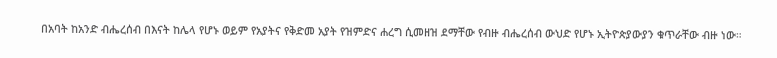በአባት ከአንድ ብሔረሰብ በእናት ከሌላ የሆኑ ወይም የአያትና የቅድመ አያት የዝምድና ሐረግ ሲመዘዝ ደማቸው የብዙ ብሔረሰብ ውህድ የሆኑ ኢትዮጵያውያን ቁጥራቸው ብዙ ነው።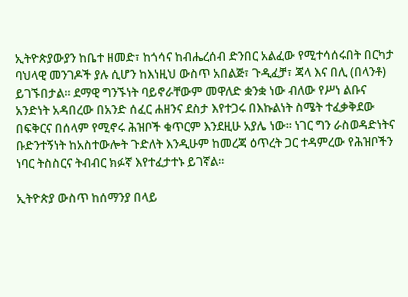ኢትዮጵያውያን ከቤተ ዘመድ፣ ከጎሳና ከብሔረሰብ ድንበር አልፈው የሚተሳሰሩበት በርካታ ባህላዊ መንገዶች ያሉ ሲሆን ከእነዚህ ውስጥ አበልጅ፣ ጉዲፈቻ፣ ጃላ እና በሊ (በላንቶ) ይገኙበታል። ደማዊ ግንኙነት ባይኖራቸውም መዋለድ ቋንቋ ነው ብለው የሥነ ልቡና አንድነት አዳበረው በአንድ ሰፈር ሐዘንና ደስታ እየተጋሩ በእኩልነት ስሜት ተፈቃቅደው በፍቅርና በሰላም የሚኖሩ ሕዝቦች ቁጥርም እንደዚሁ አያሌ ነው። ነገር ግን ራስወዳድነትና ቡድንተኝነት ከአስተውሎት ጉድለት እንዲሁም ከመረጃ ዕጥረት ጋር ተዳምረው የሕዝቦችን ነባር ትስስርና ትብብር ክፉኛ እየተፈታተኑ ይገኛል።

ኢትዮጵያ ውስጥ ከሰማንያ በላይ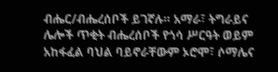ብሔር/ብሔረሰቦች ይገኛሉ። አማራ፣ ትግራይና ሌሎች ጥቂት ብሔረሰቦች የጎሳ ሥርዓት ወይም አከፋፈል ባህል ባይኖራቸውም ኦሮሞ፣ ሶማሌና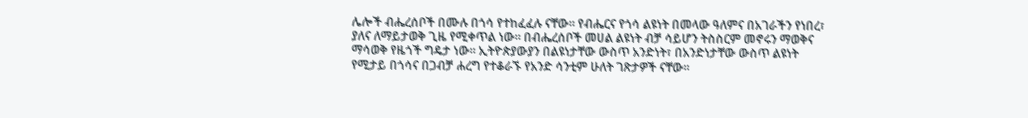ሌሎች ብሔረሰቦች በሙሉ በጎሳ የተከፈፈሉ ናቸው። የብሔርና የጎሳ ልዩነት በመላው ዓለምና በአገራችን የነበረ፣ ያለና ለማይታወቅ ጊዜ የሚቀጥል ነው። በብሔረሰቦች መሀል ልዩነት ብቻ ሳይሆን ትስስርም መኖሩን ማወቅና ማሳወቅ የዜጎች ግዴታ ነው። ኢትዮጵያውያን በልዩነታቸው ውስጥ አንድነት፣ በአንድነታቸው ውስጥ ልዩነት የሚታይ በጎሳና በጋብቻ ሐረግ የተቆራኙ የአንድ ሳንቲም ሁለት ገጽታዎች ናቸው።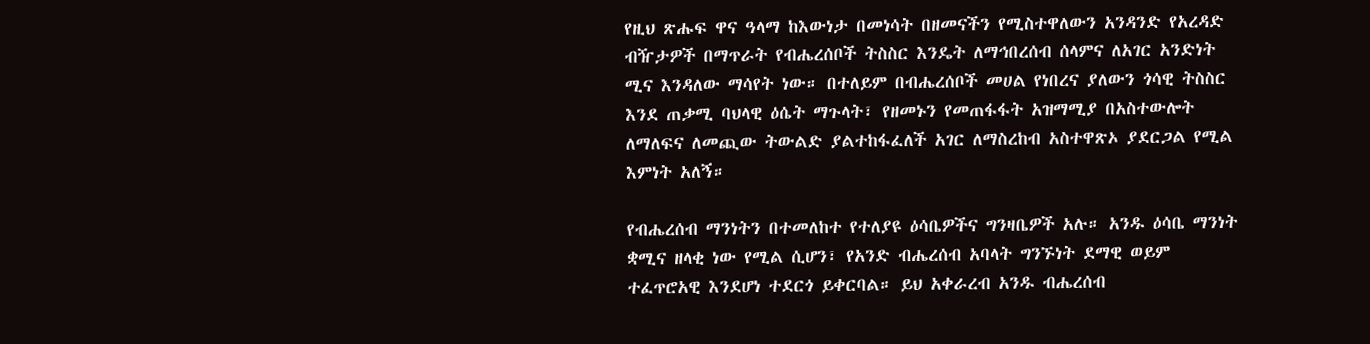የዚህ ጽሑፍ ዋና ዓላማ ከእውነታ በመነሳት በዘመናችን የሚስተዋለውን አንዳንድ የአረዳድ ብዥታዎች በማጥራት የብሔረሰቦች ትስስር እንዴት ለማኅበረሰብ ሰላምና ለአገር አንድነት ሚና እንዳለው ማሳየት ነው። በተለይም በብሔረሰቦች መሀል የነበረና ያለውን ጎሳዊ ትስስር እንደ ጠቃሚ ባህላዊ ዕሴት ማጉላት፣ የዘመኑን የመጠፋፋት አዝማሚያ በአስተውሎት ለማለፍና ለመጪው ትውልድ ያልተከፋፈለች አገር ለማስረከብ አስተዋጽኦ ያደርጋል የሚል እምነት አለኝ።

የብሔረሰብ ማንነትን በተመለከተ የተለያዩ ዕሳቤዎችና ግንዛቤዎች አሉ። አንዱ ዕሳቤ ማንነት ቋሚና ዘላቂ ነው የሚል ሲሆን፣ የአንድ ብሔረሰብ አባላት ግንኙነት ደማዊ ወይም ተፈጥሮአዊ እንደሆነ ተደርጎ ይቀርባል። ይህ አቀራረብ አንዱ ብሔረሰብ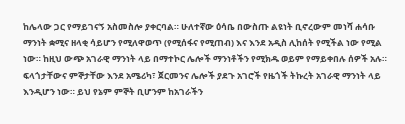ከሌላው ጋር የማይገናኝ አስመስሎ ያቀርባል። ሁለተኛው ዕሳቤ በውስጡ ልዩነት ቢኖረውም መነሻ ሐሳቡ ማንነት ቋሚና ዘላቂ ሳይሆን የሚለዋወጥ (የሚሰፋና የሚጠብ) እና እንደ አዲስ ሊከሰት የሚችል ነው የሚል ነው። ከዚህ ውጭ አገራዊ ማንነት ላይ በማተኮር ሌሎች ማንነቶችን የሚክዱ ወይም የማይቀበሉ ሰዎች አሉ። ፍላጎታቸውና ምኞታቸው እንደ አሜሪካ፣ ጀርመንና ሌሎች ያደጉ አገሮች የዜጎች ትኩረት አገራዊ ማንነት ላይ እንዲሆን ነው። ይህ የኔም ምኞት ቢሆንም ከአገራችን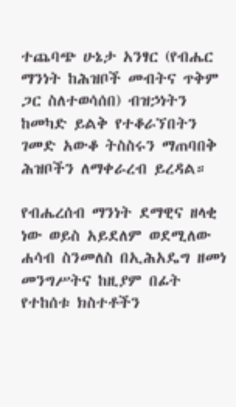ተጨባጭ ሁኔታ አንፃር (የብሔር ማንነት ከሕዝቦች መብትና ጥቅም ጋር ስለተወሳሰበ) ብዝኃነትን ከመካድ ይልቅ የተቆራኘበትን ገመድ አውቆ ትስስሩን ማጠባበቅ ሕዝቦችን ለማቀራረብ ይረዳል።

የብሔረሰብ ማንነት ደማዊና ዘላቂ ነው ወይስ አይደለም ወደሚለው ሐሳብ ስንመለስ በኢሕአዴግ ዘመነ መንግሥትና ከዚያም በፊት የተከሰቱ ክስተቶችን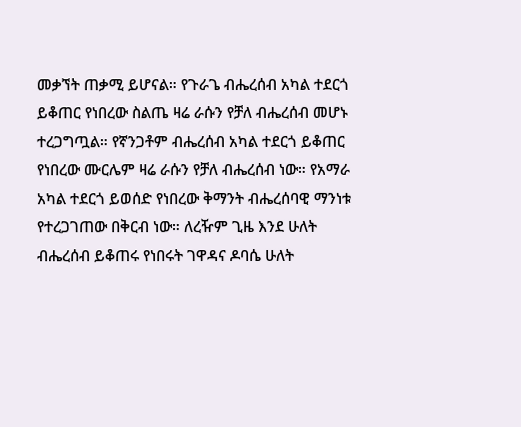መቃኘት ጠቃሚ ይሆናል። የጉራጌ ብሔረሰብ አካል ተደርጎ ይቆጠር የነበረው ስልጤ ዛሬ ራሱን የቻለ ብሔረሰብ መሆኑ ተረጋግጧል። የኛንጋቶም ብሔረሰብ አካል ተደርጎ ይቆጠር የነበረው ሙርሌም ዛሬ ራሱን የቻለ ብሔረሰብ ነው። የአማራ አካል ተደርጎ ይወሰድ የነበረው ቅማንት ብሔረሰባዊ ማንነቱ የተረጋገጠው በቅርብ ነው። ለረዥም ጊዜ እንደ ሁለት ብሔረሰብ ይቆጠሩ የነበሩት ገዋዳና ዶባሴ ሁለት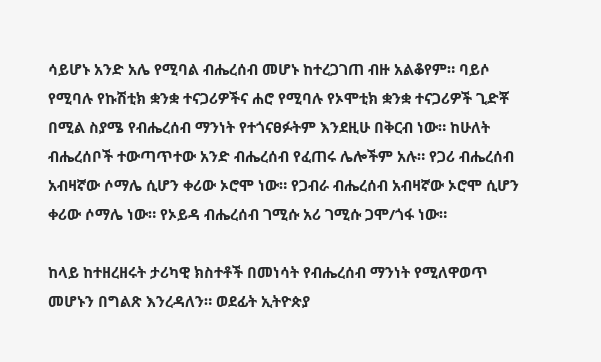ሳይሆኑ አንድ አሌ የሚባል ብሔረሰብ መሆኑ ከተረጋገጠ ብዙ አልቆየም። ባይሶ የሚባሉ የኩሽቲክ ቋንቋ ተናጋሪዎችና ሐሮ የሚባሉ የኦሞቲክ ቋንቋ ተናጋሪዎች ጊድቾ በሚል ስያሜ የብሔረሰብ ማንነት የተጎናፀፉትም እንደዚሁ በቅርብ ነው። ከሁለት ብሔረሰቦች ተውጣጥተው አንድ ብሔረሰብ የፈጠሩ ሌሎችም አሉ። የጋሪ ብሔረሰብ አብዛኛው ሶማሌ ሲሆን ቀሪው ኦሮሞ ነው። የጋብራ ብሔረሰብ አብዛኛው ኦሮሞ ሲሆን ቀሪው ሶማሌ ነው። የኦይዳ ብሔረሰብ ገሚሱ አሪ ገሚሱ ጋሞ/ጎፋ ነው።

ከላይ ከተዘረዘሩት ታሪካዊ ክስተቶች በመነሳት የብሔረሰብ ማንነት የሚለዋወጥ መሆኑን በግልጽ እንረዳለን። ወደፊት ኢትዮጵያ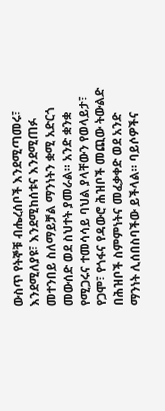ውስጥ የትኞቹ ብሔረሰቦች እንደሚጣመሩ፣ እንደሚለያዩ፣ እንደሚከሰቱና እንደሚጠፉ መተንበይ ስለማይቻል ማንነትን ቋሚ አድርጎ መውሰድ ወደ ስህተት ያመራል። አንድ ቋንቋ የሚጋሩና ተመሳሳይ ባህል ያላቸውን የወላይታ፣ የጋሞ፣ የጎፋና የዳውሮ ሕዝቦች መጪው ትውልድ በሕዝቦች ስምምነትና መፈቃቀድ ወደ አንድ ማንነት ሊሰበስባችው ይችላል። ባይሶዎችና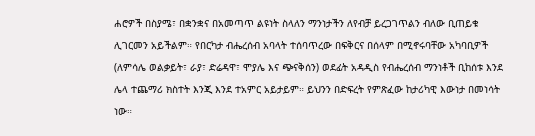ሐሮዎች በስያሜ፣ በቋንቋና በአመጣጥ ልዩነት ስላለን ማንነታችን ለየብቻ ይረጋገጥልን ብለው ቢጠይቁ ሊገርመን አይችልም። የበርካታ ብሔረሰብ አባላት ተሰባጥረው በፍቅርና በሰላም በሚኖሩባቸው አካባቢዎች (ለምሳሌ ወልቃይት፣ ራያ፣ ድሬዳዋ፣ ሞያሌ እና ጭናቅሰን) ወደፊት አዳዲስ የብሔረሰብ ማንነቶች ቢከሰቱ እንደ ሌላ ተጨማሪ ክስተት እንጂ እንደ ተአምር አይታይም። ይህንን በድፍረት የምጽፈው ከታሪካዊ እውነታ በመነሳት ነው።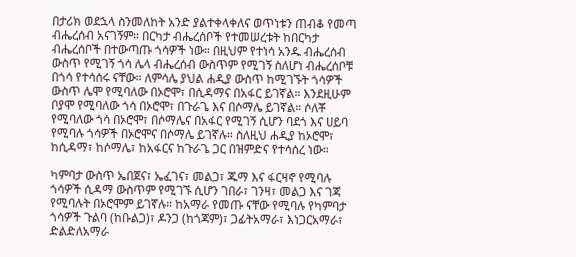በታሪክ ወደኋላ ስንመለከት አንድ ያልተቀላቀለና ወጥነቱን ጠብቆ የመጣ ብሔረሰብ አናገኝም። በርካታ ብሔረሰቦች የተመሠረቱት ከበርካታ ብሔረሰቦች በተውጣጡ ጎሳዎች ነው። በዚህም የተነሳ አንዱ ብሔረሰብ ውስጥ የሚገኝ ጎሳ ሌላ ብሔረሰብ ውስጥም የሚገኝ ስለሆነ ብሔረሰቦቹ በጎሳ የተሳሰሩ ናቸው። ለምሳሌ ያህል ሐዲያ ውስጥ ከሚገኙት ጎሳዎች ውስጥ ሌሞ የሚባለው በኦሮሞ፣ በሲዳማና በአፋር ይገኛል። እንደዚሁም ቦያሞ የሚባለው ጎሳ በኦሮሞ፣ በጉራጌ እና በሶማሌ ይገኛል። ሶለቾ የሚባለው ጎሳ በኦሮሞ፣ በሶማሌና በአፋር የሚገኝ ሲሆን ባደጎ እና ሀይባ የሚባሉ ጎሳዎች በኦሮሞና በሶማሌ ይገኛሉ። ስለዚህ ሐዲያ ከኦሮሞ፣ ከሲዳማ፣ ከሶማሌ፣ ከአፋርና ከጉራጌ ጋር በዝምድና የተሳሰረ ነው።

ካምባታ ውስጥ ኤበጀና፣ ኤፈገና፣ መልጋ፣ ጁማ እና ፋርዛኖ የሚባሉ ጎሳዎች ሲዳማ ውስጥም የሚገኙ ሲሆን ገበራ፣ ገንዛ፣ መልጋ እና ገጃ የሚባሉት በኦሮሞም ይገኛሉ። ከአማራ የመጡ ናቸው የሚባሉ የካምባታ ጎሳዎች ጉልባ (ከቡልጋ)፣ ዶንጋ (ከጎጃም)፣ ጋፊትአማራ፣ እነጋርአማራ፣ ድልድለአማራ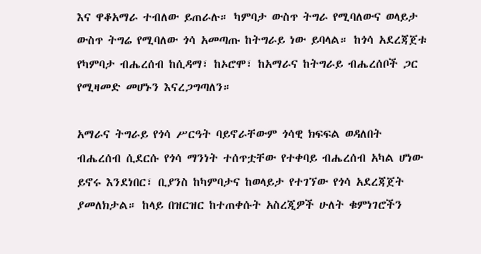እና ዋቆአማራ ተብለው ይጠራሉ። ካምባታ ውስጥ ትግራ የሚባለውና ወላይታ ውስጥ ትግሬ የሚባለው ጎሳ አመጣጡ ከትግራይ ነው ይባላል። ከጎሳ አደረጃጀቱ የካምባታ ብሔረሰብ ከሲዳማ፣ ከኦሮሞ፣ ከአማራና ከትግራይ ብሔረሰቦች ጋር የሚዛመድ መሆኑን እናረጋግጣለን።

አማራና ትግራይ የጎሳ ሥርዓት ባይኖራቸውም ጎሳዊ ክፍፍል ወዳለበት ብሔረሰብ ሲደርሱ የጎሳ ማንነት ተሰጥቷቸው የተቀባይ ብሔረሰብ አካል ሆነው ይኖሩ እንደነበር፣ ቢያንስ ከካምባታና ከወላይታ የተገኘው የጎሳ አደረጃጀት ያመለክታል። ከላይ በዝርዝር ከተጠቀሱት አስረጂዎች ሁለት ቁምነገሮችን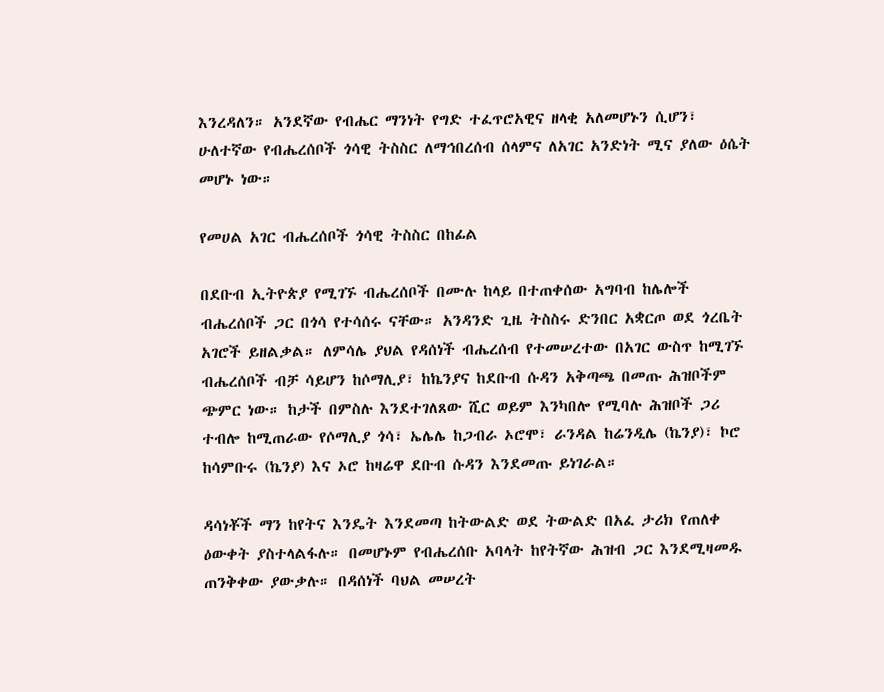እንረዳለን። አንደኛው የብሔር ማንነት የግድ ተፈጥሮአዊና ዘላቂ አለመሆኑን ሲሆን፣ ሁለተኛው የብሔረሰቦች ጎሳዊ ትስስር ለማኅበረሰብ ሰላምና ለአገር አንድነት ሚና ያለው ዕሴት መሆኑ ነው።

የመሀል አገር ብሔረሰቦች ጎሳዊ ትስስር በከፊል

በደቡብ ኢትዮጵያ የሚገኙ ብሔረሰቦች በሙሉ ከላይ በተጠቀሰው አግባብ ከሌሎች ብሔረሰቦች ጋር በጎሳ የተሳሰሩ ናቸው። አንዳንድ ጊዜ ትስስሩ ድንበር አቋርጦ ወደ ጎረቤት አገሮች ይዘልቃል። ለምሳሌ ያህል የዳሰነች ብሔረሰብ የተመሠረተው በአገር ውስጥ ከሚገኙ ብሔረሰቦች ብቻ ሳይሆን ከሶማሊያ፣ ከኬንያና ከደቡብ ሱዳን አቅጣጫ በመጡ ሕዝቦችም ጭምር ነው። ከታች በምስሉ እንደተገለጸው ሺር ወይም እንካበሎ የሚባሉ ሕዝቦች ጋሪ ተብሎ ከሚጠራው የሶማሊያ ጎሳ፣ ኤሌሌ ከጋብራ ኦሮሞ፣ ራንዳል ከሬንዲሌ (ኬንያ)፣ ኮሮ ከሳምቡሩ (ኬንያ) እና ኦሮ ከዛሬዋ ደቡብ ሱዳን እንደመጡ ይነገራል።

ዳሳነቾች ማን ከየትና እንዴት እንደመጣ ከትውልድ ወደ ትውልድ በአፈ ታሪክ የጠለቀ ዕውቀት ያስተላልፋሉ። በመሆኑም የብሔረሰቡ አባላት ከየትኛው ሕዝብ ጋር እንደሚዛመዱ ጠንቅቀው ያውቃሉ። በዳሰነች ባህል መሠረት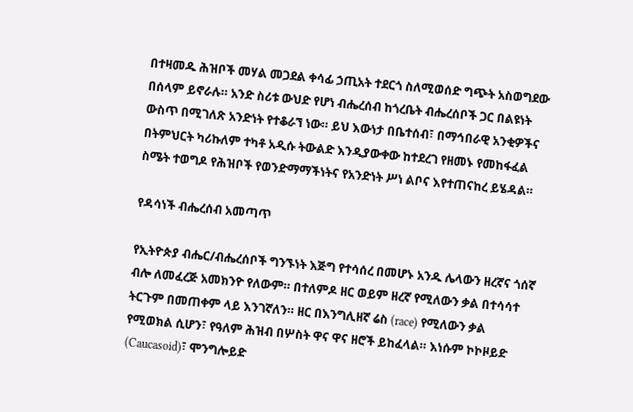በተዛመዱ ሕዝቦች መሃል መጋደል ቀሳፊ ኃጢአት ተደርጎ ስለሚወሰድ ግጭት አስወግደው በሰላም ይኖራሉ። አንድ ስሪቱ ውህድ የሆነ ብሔረሰብ ከጎረቤት ብሔረሰቦች ጋር በልዩነት ውስጥ በሚገለጽ አንድነት የተቆራኘ ነው። ይህ እውነታ በቤተሰብ፣ በማኅበራዊ አንቂዎችና በትምህርት ካሪኩለም ተካቶ አዲሱ ትውልድ እንዲያውቀው ከተደረገ የዘመኑ የመከፋፈል ስሜት ተወግዶ የሕዝቦች የወንድማማችነትና የአንድነት ሥነ ልቦና እየተጠናከረ ይሄዳል።

የዳሳነች ብሔረሰብ አመጣጥ

የኢትዮጵያ ብሔር/ብሔረሰቦች ግንኙነት እጅግ የተሳሰረ በመሆኑ አንዱ ሌላውን ዘረኛና ጎሰኛ ብሎ ለመፈረጅ አመክንዮ የለውም። በተለምዶ ዘር ወይም ዘረኛ የሚለውን ቃል በተሳሳተ ትርጉም በመጠቀም ላይ እንገኛለን። ዘር በእንግሊዘኛ ሬስ (race) የሚለውን ቃል የሚወክል ሲሆን፣ የዓለም ሕዝብ በሦስት ዋና ዋና ዘሮች ይከፈላል። እነሱም ኮኮዞይድ (Caucasoid)፣ ሞንግሎይድ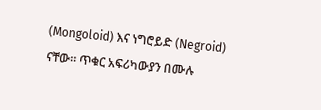(Mongoloid) እና ነግሮይድ (Negroid) ናቸው። ጥቁር አፍሪካውያን በሙሉ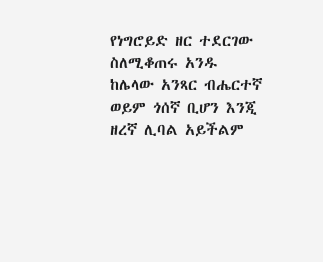የነግሮይድ ዘር ተደርገው ስለሚቆጠሩ አንዱ ከሌላው አንጻር ብሔርተኛ ወይም ጎሰኛ ቢሆን እንጂ ዘረኛ ሊባል አይችልም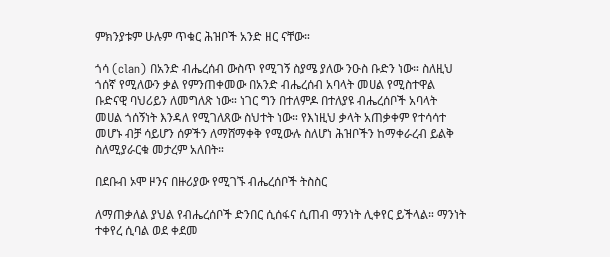ምክንያቱም ሁሉም ጥቁር ሕዝቦች አንድ ዘር ናቸው።

ጎሳ (clan) በአንድ ብሔረሰብ ውስጥ የሚገኝ ስያሜ ያለው ንዑስ ቡድን ነው። ስለዚህ ጎሰኛ የሚለውን ቃል የምንጠቀመው በአንድ ብሔረሰብ አባላት መሀል የሚስተዋል ቡድናዊ ባህሪይን ለመግለጽ ነው። ነገር ግን በተለምዶ በተለያዩ ብሔረሰቦች አባላት መሀል ጎሰኝነት እንዳለ የሚገለጸው ስህተት ነው። የእነዚህ ቃላት አጠቃቀም የተሳሳተ መሆኑ ብቻ ሳይሆን ሰዎችን ለማሸማቀቅ የሚውሉ ስለሆነ ሕዝቦችን ከማቀራረብ ይልቅ ስለሚያራርቁ መታረም አለበት።

በደቡብ ኦሞ ዞንና በዙሪያው የሚገኙ ብሔረሰቦች ትስስር

ለማጠቃለል ያህል የብሔረሰቦች ድንበር ሲሰፋና ሲጠብ ማንነት ሊቀየር ይችላል። ማንነት ተቀየረ ሲባል ወደ ቀደመ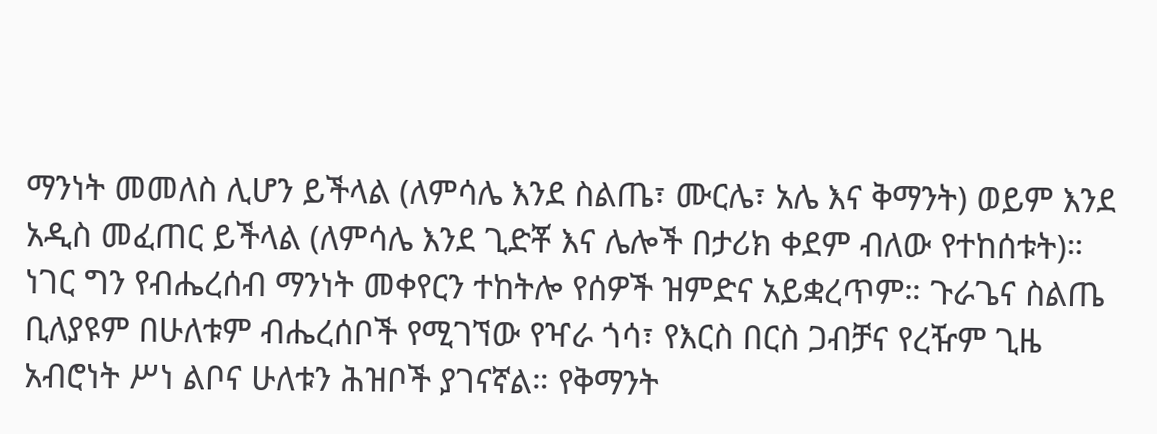ማንነት መመለስ ሊሆን ይችላል (ለምሳሌ እንደ ስልጤ፣ ሙርሌ፣ አሌ እና ቅማንት) ወይም እንደ አዲስ መፈጠር ይችላል (ለምሳሌ እንደ ጊድቾ እና ሌሎች በታሪክ ቀደም ብለው የተከሰቱት)። ነገር ግን የብሔረሰብ ማንነት መቀየርን ተከትሎ የሰዎች ዝምድና አይቋረጥም። ጉራጌና ስልጤ ቢለያዩም በሁለቱም ብሔረሰቦች የሚገኘው የዣራ ጎሳ፣ የእርስ በርስ ጋብቻና የረዥም ጊዜ አብሮነት ሥነ ልቦና ሁለቱን ሕዝቦች ያገናኛል። የቅማንት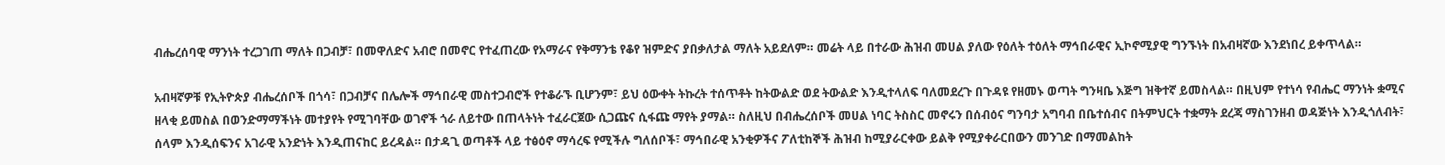ብሔረሰባዊ ማንነት ተረጋገጠ ማለት በጋብቻ፣ በመዋለድና አብሮ በመኖር የተፈጠረው የአማራና የቅማንቴ የቆየ ዝምድና ያበቃለታል ማለት አይደለም። መሬት ላይ በተራው ሕዝብ መሀል ያለው የዕለት ተዕለት ማኅበራዊና ኢኮኖሚያዊ ግንኙነት በአብዛኛው እንደነበረ ይቀጥላል።

አብዛኛዎቹ የኢትዮጵያ ብሔረሰቦች በጎሳ፣ በጋብቻና በሌሎች ማኅበራዊ መስተጋብሮች የተቆራኙ ቢሆንም፣ ይህ ዕውቀት ትኩረት ተሰጥቶት ከትውልድ ወደ ትውልድ እንዲተላለፍ ባለመደረጉ በጉዳዩ የዘመኑ ወጣት ግንዛቤ እጅግ ዝቅተኛ ይመስላል። በዚህም የተነሳ የብሔር ማንነት ቋሚና ዘላቂ ይመስል በወንድማማችነት መተያየት የሚገባቸው ወገኖች ጎራ ለይተው በጠላትነት ተፈራርጀው ሲጋጩና ሲፋጩ ማየት ያማል። ስለዚህ በብሔረሰቦች መሀል ነባር ትስስር መኖሩን በሰብዕና ግንባታ አግባብ በቤተሰብና በትምህርት ተቋማት ደረጃ ማስገንዘብ ወዳጅነት እንዲጎለብት፣ ሰላም እንዲሰፍንና አገራዊ አንድነት እንዲጠናከር ይረዳል። በታዳጊ ወጣቶች ላይ ተፅዕኖ ማሳረፍ የሚችሉ ግለሰቦች፣ ማኅበራዊ አንቂዎችና ፖለቲከኞች ሕዝብ ከሚያራርቀው ይልቅ የሚያቀራርበውን መንገድ በማመልከት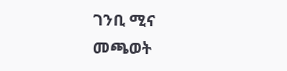ገንቢ ሚና መጫወት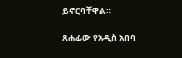ይኖርባቸዋል።

ጸሐፊው የአዲስ አበባ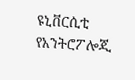ዩኒቨርሲቲ የአንትሮፖሎጂ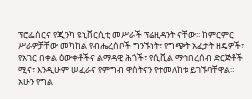ፕሮፌሰርና የጂንካ ዩኒቨርሲቲ መሥራች ፕሬዚዳንት ናቸው፡፡ ከምርምር ሥራዎቻቸው መካከል የብሔረሰቦች ግንኙነት፣ የግጭት አፈታት ዘዴዎች፣ የአገር በቀል ዕውቀቶችና ልማዳዊ ሕጎች፣ የሲቪል ማኅበረሰብ ድርጅቶች ሚና፣ እንዲሁም ሠፈራና የምግብ ዋስትናን የተመለከቱ ይገኙባቸዋል፡፡ አሁን የግል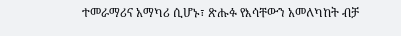ተመራማሪና አማካሪ ሲሆኑ፣ ጽሑፉ የእሳቸውን አመለካከት ብቻ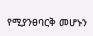የሚያንፀባርቅ መሆኑን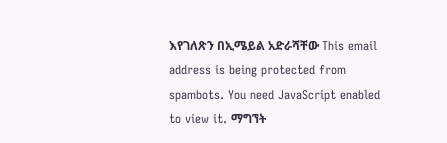እየገለጽን በኢሜይል አድራሻቸው This email address is being protected from spambots. You need JavaScript enabled to view it. ማግኘት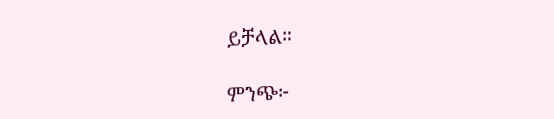ይቻላል።

ምንጭ፦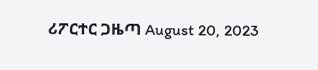ሪፖርተር ጋዜጣ August 20, 2023